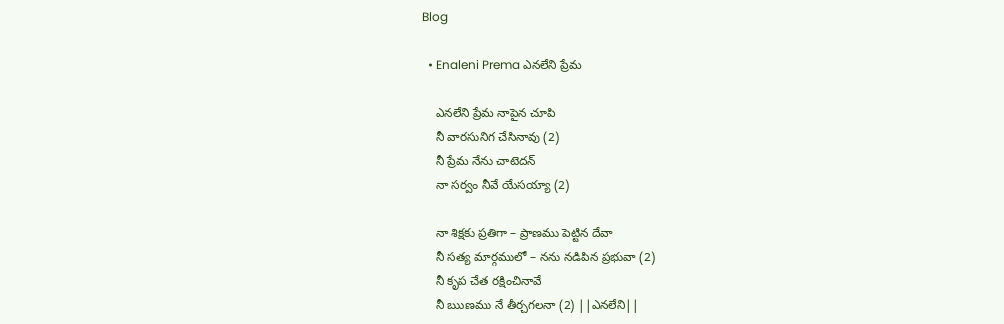Blog

  • Enaleni Prema ఎనలేని ప్రేమ

    ఎనలేని ప్రేమ నాపైన చూపి
    నీ వారసునిగ చేసినావు (2)
    నీ ప్రేమ నేను చాటెదన్
    నా సర్వం నీవే యేసయ్యా (2)

    నా శిక్షకు ప్రతిగా – ప్రాణము పెట్టిన దేవా
    నీ సత్య మార్గములో – నను నడిపిన ప్రభువా (2)
    నీ కృప చేత రక్షించినావే
    నీ ఋణము నే తీర్చగలనా (2) ||ఎనలేని||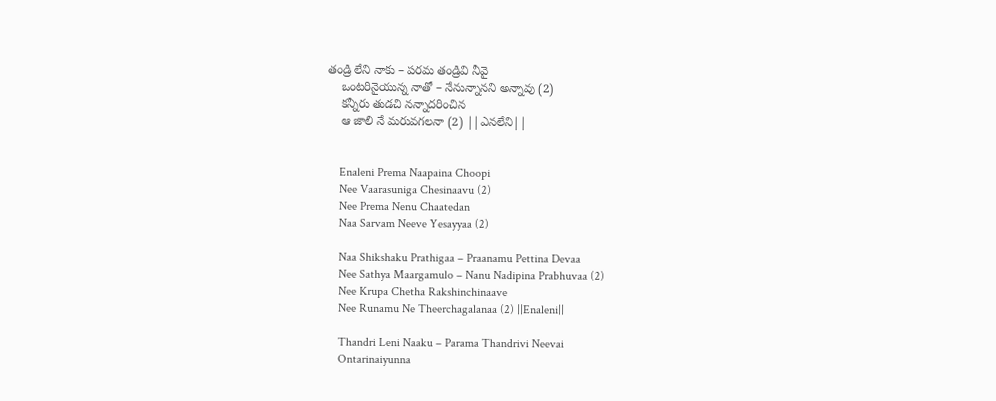తండ్రి లేని నాకు – పరమ తండ్రివి నీవై
    ఒంటరినైయున్న నాతో – నేనున్నానని అన్నావు (2)
    కన్నీరు తుడచి నన్నాదరించిన
    ఆ జాలి నే మరువగలనా (2) ||ఎనలేని||


    Enaleni Prema Naapaina Choopi
    Nee Vaarasuniga Chesinaavu (2)
    Nee Prema Nenu Chaatedan
    Naa Sarvam Neeve Yesayyaa (2)

    Naa Shikshaku Prathigaa – Praanamu Pettina Devaa
    Nee Sathya Maargamulo – Nanu Nadipina Prabhuvaa (2)
    Nee Krupa Chetha Rakshinchinaave
    Nee Runamu Ne Theerchagalanaa (2) ||Enaleni||

    Thandri Leni Naaku – Parama Thandrivi Neevai
    Ontarinaiyunna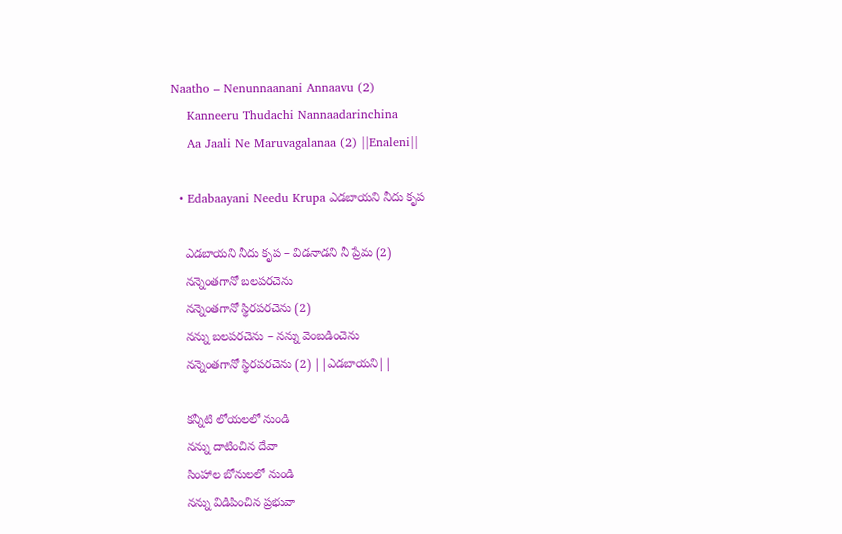Naatho – Nenunnaanani Annaavu (2)
    Kanneeru Thudachi Nannaadarinchina
    Aa Jaali Ne Maruvagalanaa (2) ||Enaleni||

  • Edabaayani Needu Krupa ఎడబాయని నీదు కృప

    ఎడబాయని నీదు కృప – విడనాడని నీ ప్రేమ (2)
    నన్నెంతగానో బలపరచెను
    నన్నెంతగానో స్థిరపరచెను (2)
    నన్ను బలపరచెను – నన్ను వెంబడించెను
    నన్నెంతగానో స్థిరపరచెను (2) ||ఎడబాయని||

    కన్నీటి లోయలలో నుండి
    నన్ను దాటించిన దేవా
    సింహాల బోనులలో నుండి
    నన్ను విడిపించిన ప్రభువా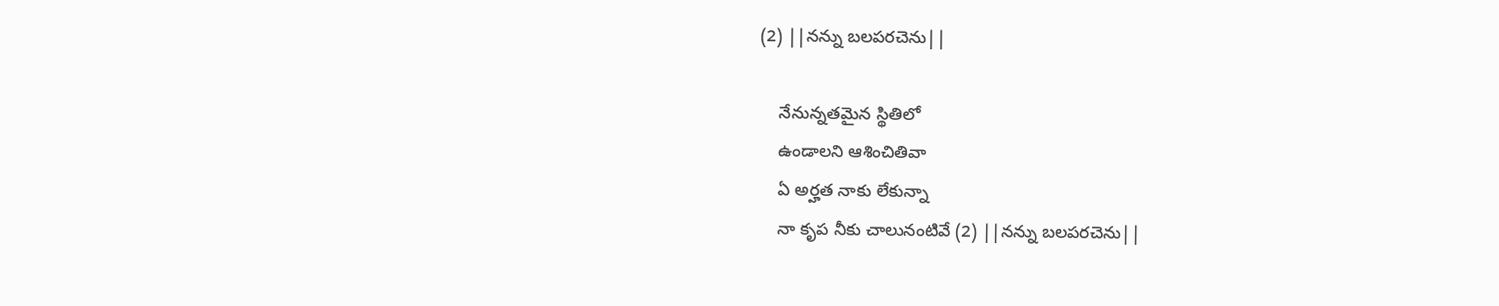(2) ||నన్ను బలపరచెను||

    నేనున్నతమైన స్థితిలో
    ఉండాలని ఆశించితివా
    ఏ అర్హత నాకు లేకున్నా
    నా కృప నీకు చాలునంటివే (2) ||నన్ను బలపరచెను||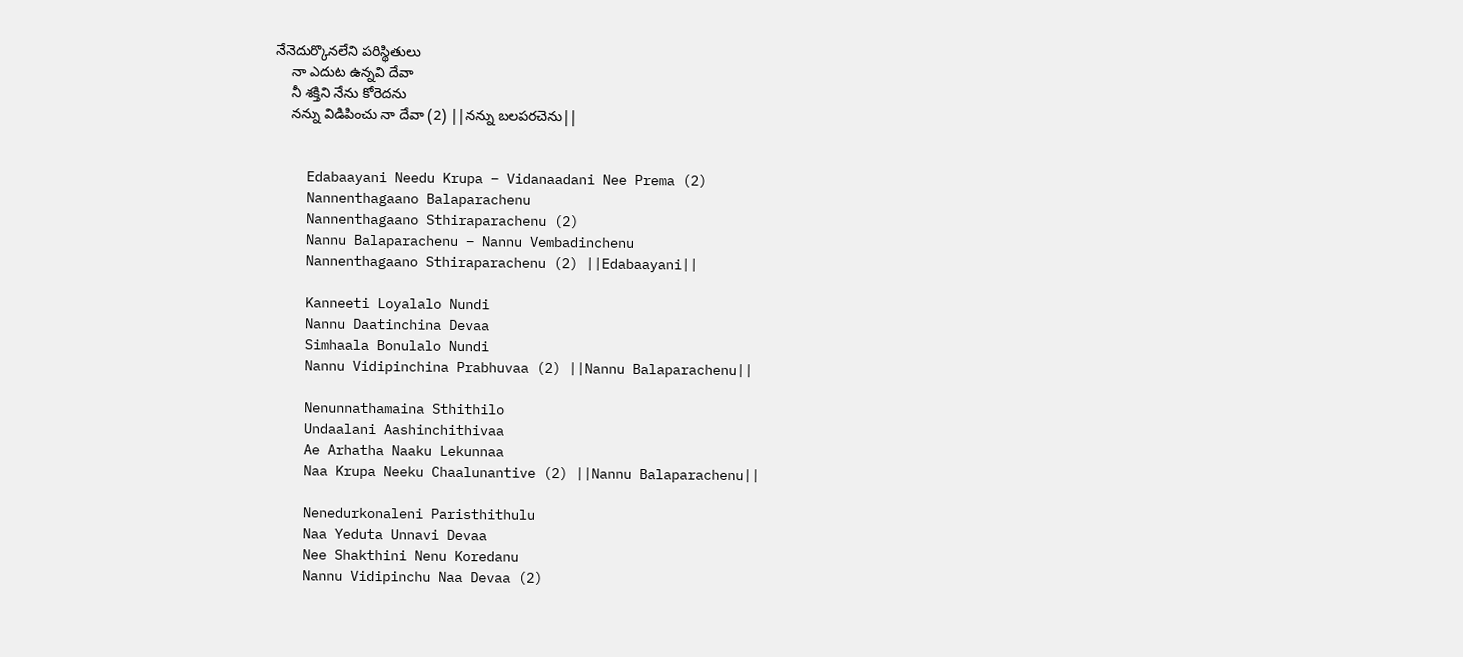నేనెదుర్కొనలేని పరిస్థితులు
    నా ఎదుట ఉన్నవి దేవా
    నీ శక్తిని నేను కోరెదను
    నన్ను విడిపించు నా దేవా (2) ||నన్ను బలపరచెను||


    Edabaayani Needu Krupa – Vidanaadani Nee Prema (2)
    Nannenthagaano Balaparachenu
    Nannenthagaano Sthiraparachenu (2)
    Nannu Balaparachenu – Nannu Vembadinchenu
    Nannenthagaano Sthiraparachenu (2) ||Edabaayani||

    Kanneeti Loyalalo Nundi
    Nannu Daatinchina Devaa
    Simhaala Bonulalo Nundi
    Nannu Vidipinchina Prabhuvaa (2) ||Nannu Balaparachenu||

    Nenunnathamaina Sthithilo
    Undaalani Aashinchithivaa
    Ae Arhatha Naaku Lekunnaa
    Naa Krupa Neeku Chaalunantive (2) ||Nannu Balaparachenu||

    Nenedurkonaleni Paristhithulu
    Naa Yeduta Unnavi Devaa
    Nee Shakthini Nenu Koredanu
    Nannu Vidipinchu Naa Devaa (2)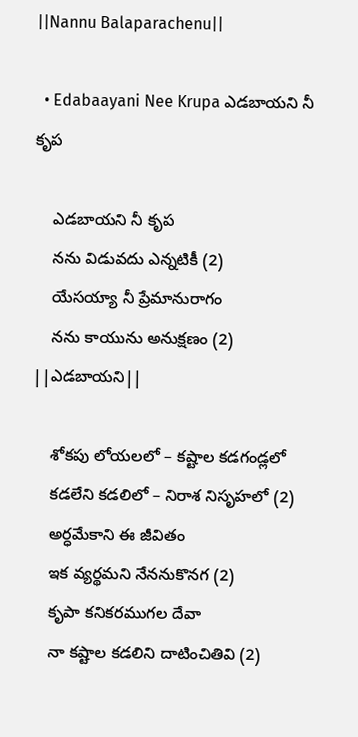||Nannu Balaparachenu||

  • Edabaayani Nee Krupa ఎడబాయని నీ కృప

    ఎడబాయని నీ కృప
    నను విడువదు ఎన్నటికీ (2)
    యేసయ్యా నీ ప్రేమానురాగం
    నను కాయును అనుక్షణం (2) ||ఎడబాయని||

    శోకపు లోయలలో – కష్టాల కడగండ్లలో
    కడలేని కడలిలో – నిరాశ నిసృహలో (2)
    అర్ధమేకాని ఈ జీవితం
    ఇక వ్యర్థమని నేననుకొనగ (2)
    కృపా కనికరముగల దేవా
    నా కష్టాల కడలిని దాటించితివి (2)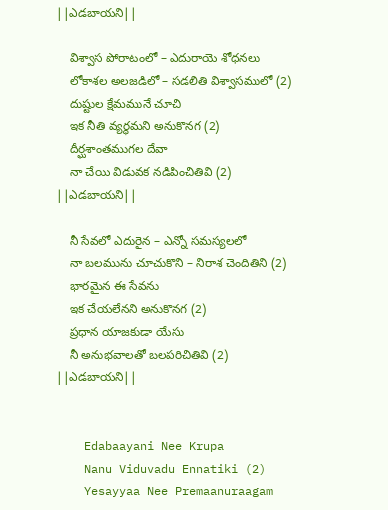||ఎడబాయని||

    విశ్వాస పోరాటంలో – ఎదురాయె శోధనలు
    లోకాశల అలజడిలో – సడలితి విశ్వాసములో (2)
    దుష్టుల క్షేమమునే చూచి
    ఇక నీతి వ్యర్థమని అనుకొనగ (2)
    దీర్ఘశాంతముగల దేవా
    నా చేయి విడువక నడిపించితివి (2) ||ఎడబాయని||

    నీ సేవలో ఎదురైన – ఎన్నో సమస్యలలో
    నా బలమును చూచుకొని – నిరాశ చెందితిని (2)
    భారమైన ఈ సేవను
    ఇక చేయలేనని అనుకొనగ (2)
    ప్రధాన యాజకుడా యేసు
    నీ అనుభవాలతో బలపరిచితివి (2) ||ఎడబాయని||


    Edabaayani Nee Krupa
    Nanu Viduvadu Ennatiki (2)
    Yesayyaa Nee Premaanuraagam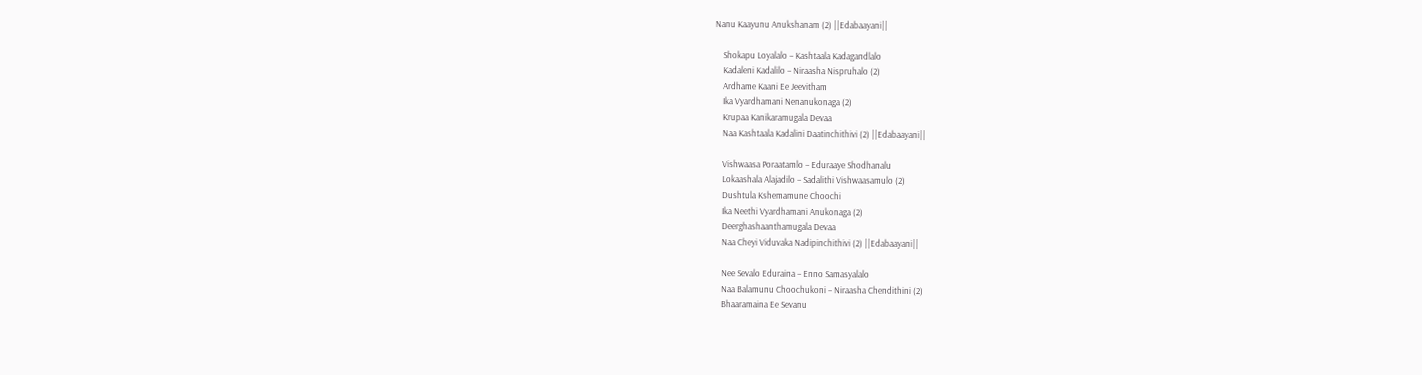Nanu Kaayunu Anukshanam (2) ||Edabaayani||

    Shokapu Loyalalo – Kashtaala Kadagandlalo
    Kadaleni Kadalilo – Niraasha Nispruhalo (2)
    Ardhame Kaani Ee Jeevitham
    Ika Vyardhamani Nenanukonaga (2)
    Krupaa Kanikaramugala Devaa
    Naa Kashtaala Kadalini Daatinchithivi (2) ||Edabaayani||

    Vishwaasa Poraatamlo – Eduraaye Shodhanalu
    Lokaashala Alajadilo – Sadalithi Vishwaasamulo (2)
    Dushtula Kshemamune Choochi
    Ika Neethi Vyardhamani Anukonaga (2)
    Deerghashaanthamugala Devaa
    Naa Cheyi Viduvaka Nadipinchithivi (2) ||Edabaayani||

    Nee Sevalo Eduraina – Enno Samasyalalo
    Naa Balamunu Choochukoni – Niraasha Chendithini (2)
    Bhaaramaina Ee Sevanu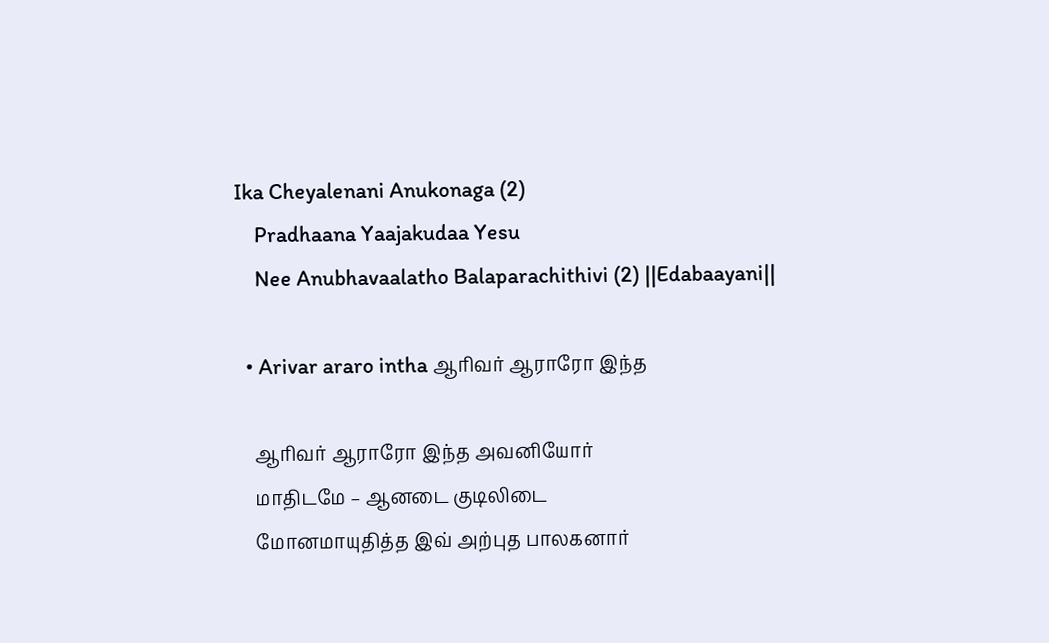Ika Cheyalenani Anukonaga (2)
    Pradhaana Yaajakudaa Yesu
    Nee Anubhavaalatho Balaparachithivi (2) ||Edabaayani||

  • Arivar araro intha ஆரிவர் ஆராரோ இந்த

    ஆரிவர் ஆராரோ இந்த அவனியோர்
    மாதிடமே – ஆனடை குடிலிடை
    மோனமாயுதித்த இவ் அற்புத பாலகனார்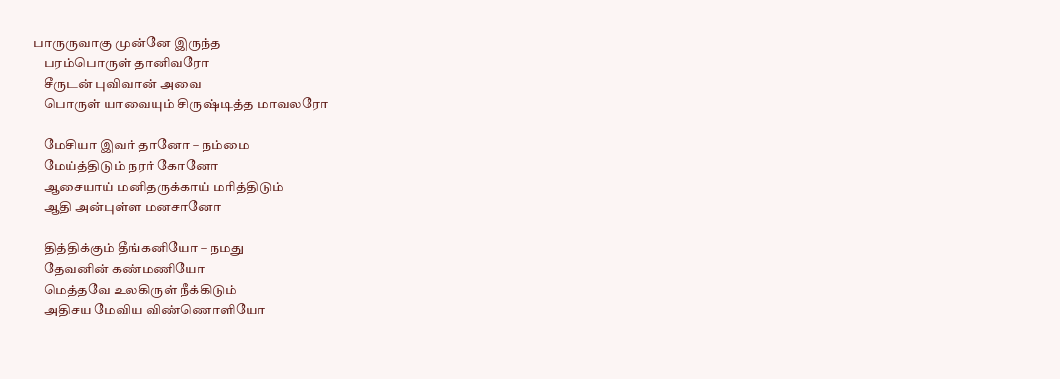பாருருவாகு முன்னே இருந்த
    பரம்பொருள் தானிவரோ
    சீருடன் புவிவான் அவை
    பொருள் யாவையும் சிருஷ்டித்த மாவலரோ

    மேசியா இவர் தானோ – நம்மை
    மேய்த்திடும் நரர் கோனோ
    ஆசையாய் மனிதருக்காய் மரித்திடும்
    ஆதி அன்புள்ள மனசானோ

    தித்திக்கும் தீங்கனியோ – நமது
    தேவனின் கண்மணியோ
    மெத்தவே உலகிருள் நீக்கிடும்
    அதிசய மேவிய விண்ணொளியோ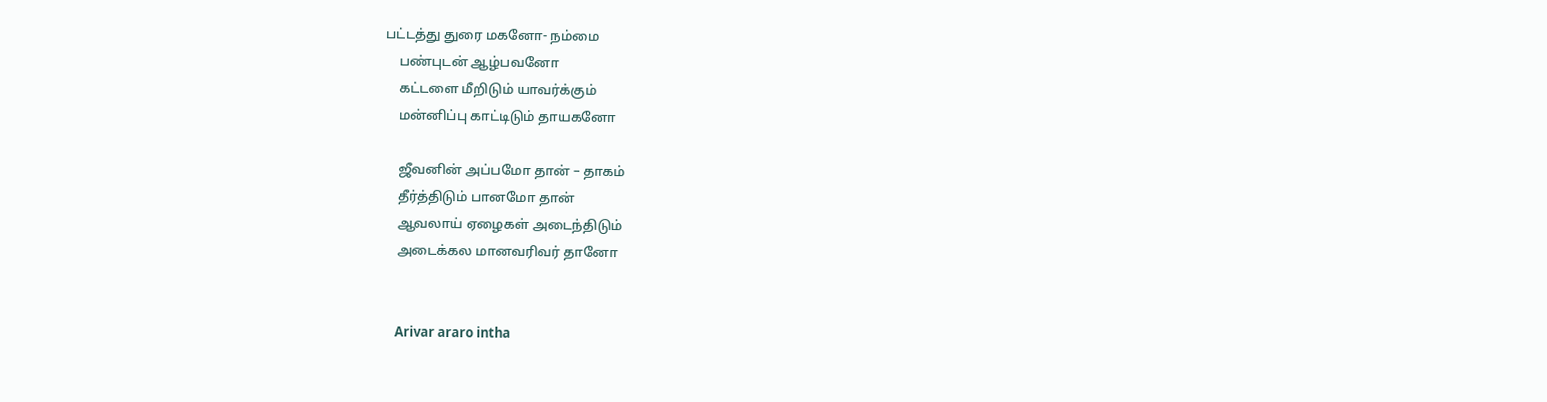பட்டத்து துரை மகனோ- நம்மை
    பண்புடன் ஆழ்பவனோ
    கட்டளை மீறிடும் யாவர்க்கும்
    மன்னிப்பு காட்டிடும் தாயகனோ

    ஜீவனின் அப்பமோ தான் – தாகம்
    தீர்த்திடும் பானமோ தான்
    ஆவலாய் ஏழைகள் அடைந்திடும்
    அடைக்கல மானவரிவர் தானோ


    Arivar araro intha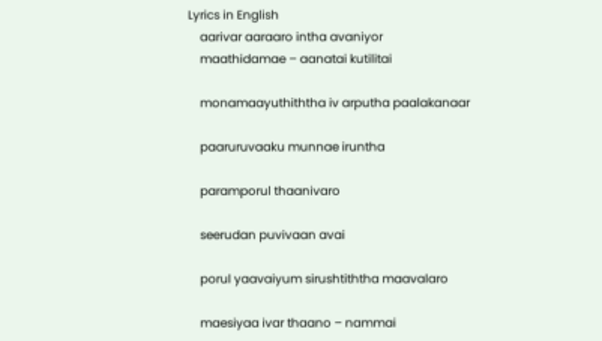Lyrics in English
    aarivar aaraaro intha avaniyor
    maathidamae – aanatai kutilitai

    monamaayuthiththa iv arputha paalakanaar

    paaruruvaaku munnae iruntha

    paramporul thaanivaro

    seerudan puvivaan avai

    porul yaavaiyum sirushtiththa maavalaro

    maesiyaa ivar thaano – nammai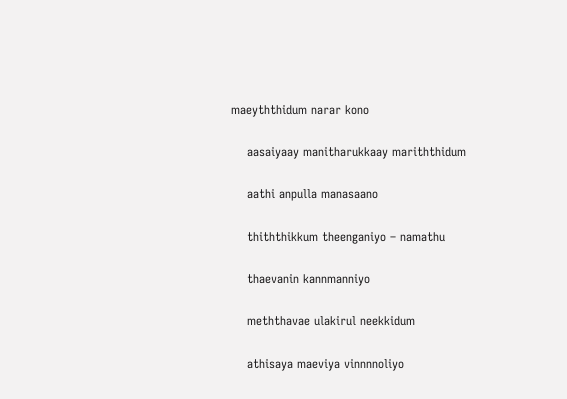maeyththidum narar kono

    aasaiyaay manitharukkaay mariththidum

    aathi anpulla manasaano

    thiththikkum theenganiyo – namathu

    thaevanin kannmanniyo

    meththavae ulakirul neekkidum

    athisaya maeviya vinnnnoliyo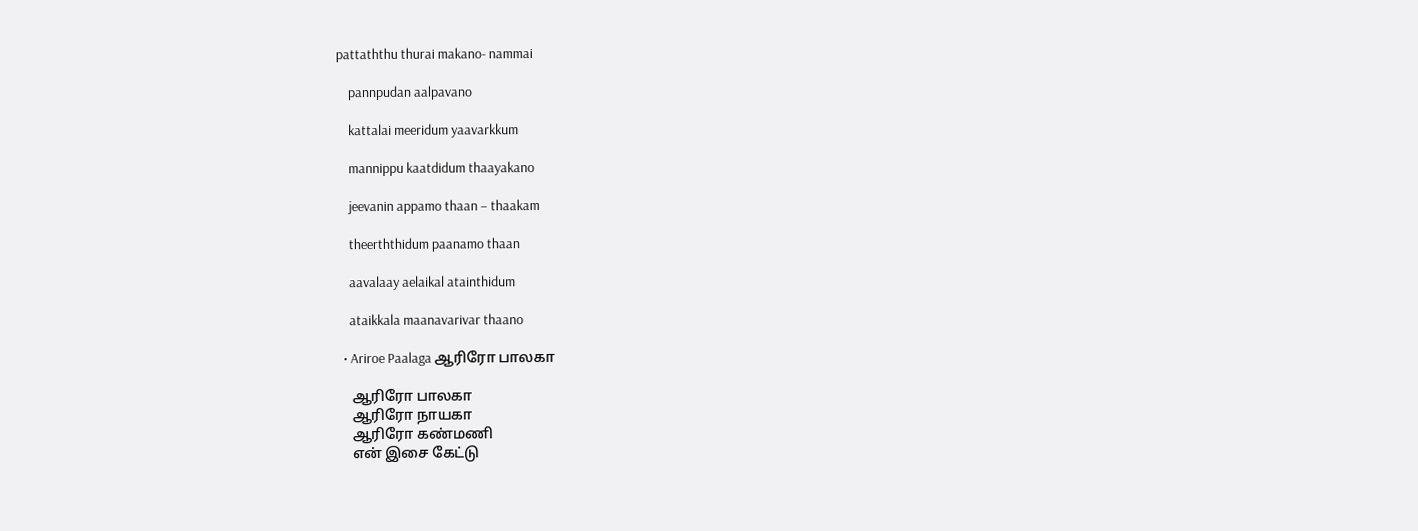pattaththu thurai makano- nammai

    pannpudan aalpavano

    kattalai meeridum yaavarkkum

    mannippu kaatdidum thaayakano

    jeevanin appamo thaan – thaakam

    theerththidum paanamo thaan

    aavalaay aelaikal atainthidum

    ataikkala maanavarivar thaano

  • Ariroe Paalaga ஆரிரோ பாலகா

    ஆரிரோ பாலகா
    ஆரிரோ நாயகா
    ஆரிரோ கண்மணி
    என் இசை கேட்டு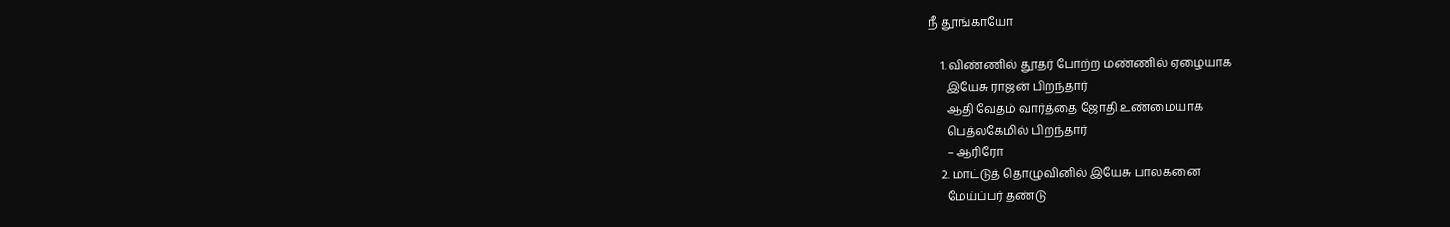நீ தூங்காயோ

    1. விண்ணில் தூதர் போற்ற மண்ணில் ஏழையாக
      இயேசு ராஜன் பிறந்தார்
      ஆதி வேதம் வார்த்தை ஜோதி உண்மையாக
      பெத்லகேமில் பிறந்தார்
      – ஆரிரோ
    2. மாட்டுத் தொழுவினில் இயேசு பாலகனை
      மேய்ப்பர் தண்டு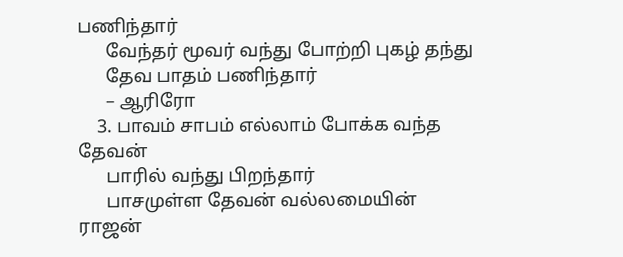பணிந்தார்
      வேந்தர் மூவர் வந்து போற்றி புகழ் தந்து
      தேவ பாதம் பணிந்தார்
      – ஆரிரோ
    3. பாவம் சாபம் எல்லாம் போக்க வந்த தேவன்
      பாரில் வந்து பிறந்தார்
      பாசமுள்ள தேவன் வல்லமையின் ராஜன்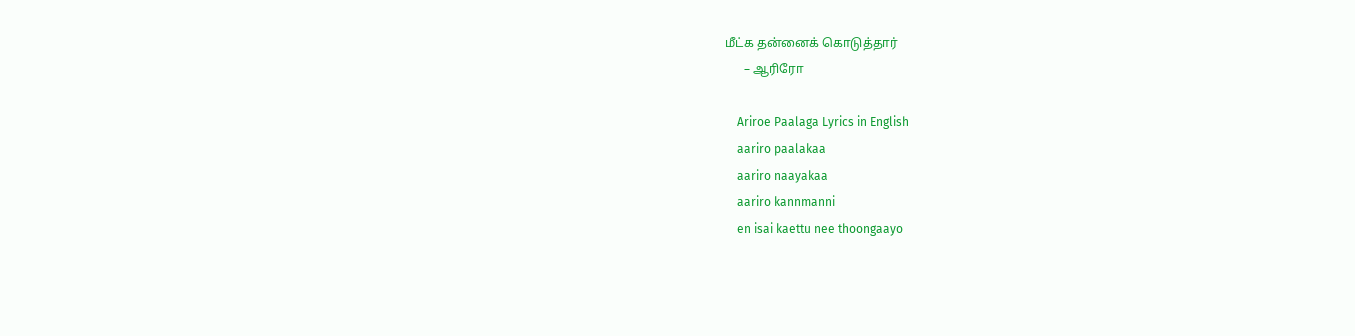மீட்க தன்னைக் கொடுத்தார்
      – ஆரிரோ

    Ariroe Paalaga Lyrics in English
    aariro paalakaa
    aariro naayakaa
    aariro kannmanni
    en isai kaettu nee thoongaayo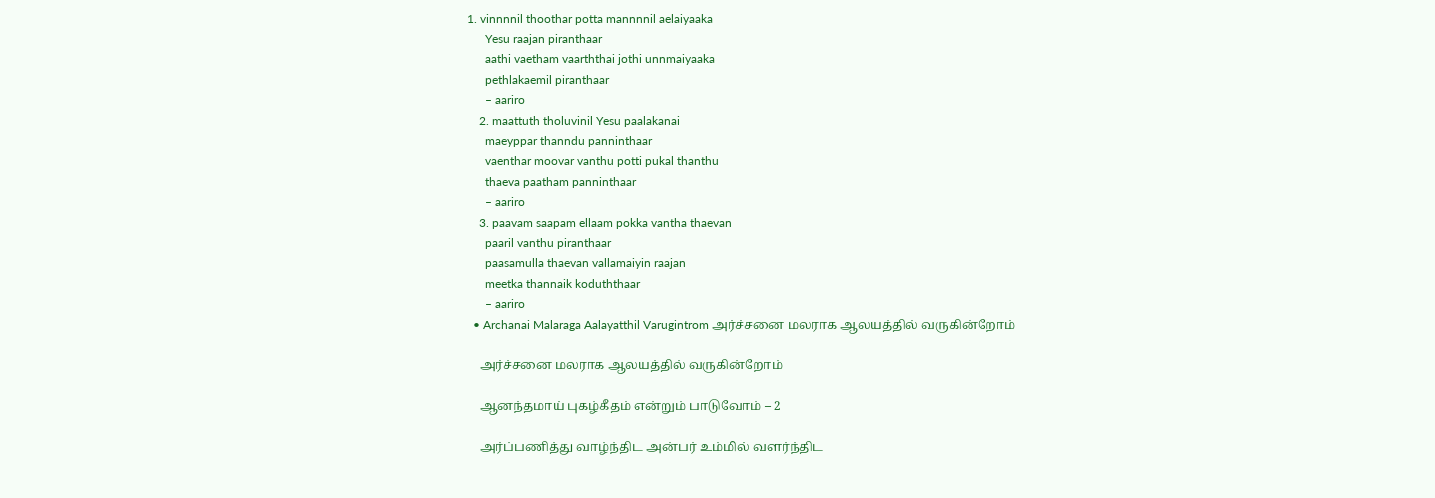1. vinnnnil thoothar potta mannnnil aelaiyaaka
      Yesu raajan piranthaar
      aathi vaetham vaarththai jothi unnmaiyaaka
      pethlakaemil piranthaar
      – aariro
    2. maattuth tholuvinil Yesu paalakanai
      maeyppar thanndu panninthaar
      vaenthar moovar vanthu potti pukal thanthu
      thaeva paatham panninthaar
      – aariro
    3. paavam saapam ellaam pokka vantha thaevan
      paaril vanthu piranthaar
      paasamulla thaevan vallamaiyin raajan
      meetka thannaik koduththaar
      – aariro
  • Archanai Malaraga Aalayatthil Varugintrom அர்ச்சனை மலராக ஆலயத்தில் வருகின்றோம்

    அர்ச்சனை மலராக ஆலயத்தில் வருகின்றோம்

    ஆனந்தமாய் புகழ்கீதம் என்றும் பாடுவோம் – 2

    அர்ப்பணித்து வாழ்ந்திட அன்பர் உம்மில் வளர்ந்திட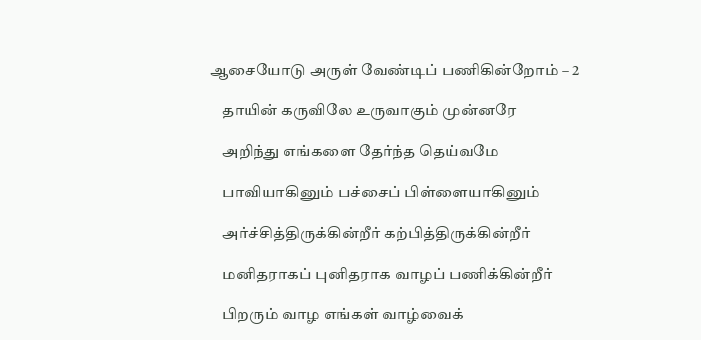ஆசையோடு அருள் வேண்டிப் பணிகின்றோம் – 2

    தாயின் கருவிலே உருவாகும் முன்னரே

    அறிந்து எங்களை தேர்ந்த தெய்வமே

    பாவியாகினும் பச்சைப் பிள்ளையாகினும்

    அர்ச்சித்திருக்கின்றீர் கற்பித்திருக்கின்றீர்

    மனிதராகப் புனிதராக வாழப் பணிக்கின்றீர்

    பிறரும் வாழ எங்கள் வாழ்வைக்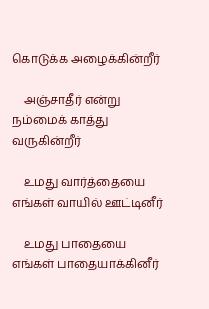கொடுக்க அழைக்கின்றீர்

    அஞ்சாதீர் என்று நம்மைக் காத்து வருகின்றீர்

    உமது வார்த்தையை எங்கள் வாயில் ஊட்டினீர்

    உமது பாதையை எங்கள் பாதையாக்கினீர்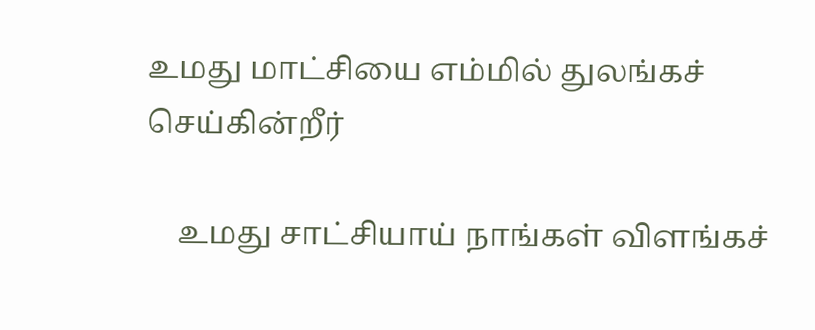உமது மாட்சியை எம்மில் துலங்கச் செய்கின்றீர்

    உமது சாட்சியாய் நாங்கள் விளங்கச்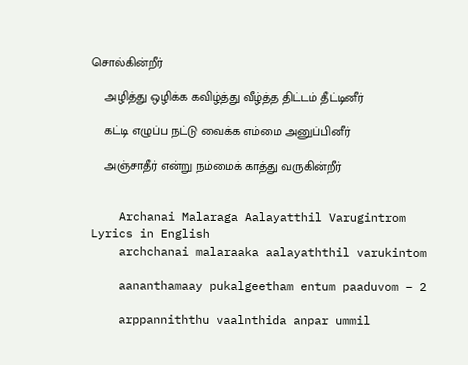சொல்கின்றீர்

    அழித்து ஒழிக்க கவிழ்த்து வீழ்த்த திட்டம் தீட்டினீர்

    கட்டி எழுப்ப நட்டு வைக்க எம்மை அனுப்பினீர்

    அஞ்சாதீர் என்று நம்மைக் காத்து வருகின்றீர்


    Archanai Malaraga Aalayatthil Varugintrom Lyrics in English
    archchanai malaraaka aalayaththil varukintom

    aananthamaay pukalgeetham entum paaduvom – 2

    arppanniththu vaalnthida anpar ummil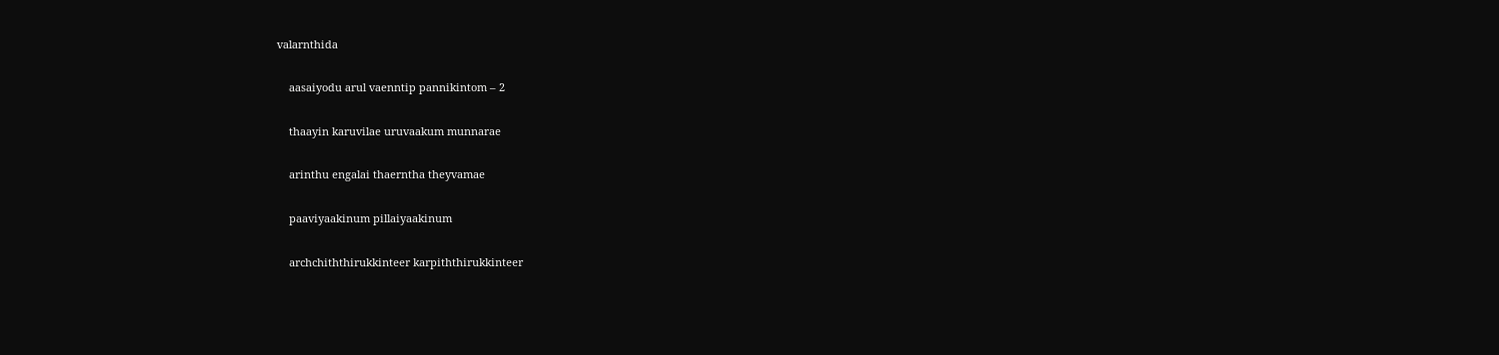valarnthida

    aasaiyodu arul vaenntip pannikintom – 2

    thaayin karuvilae uruvaakum munnarae

    arinthu engalai thaerntha theyvamae

    paaviyaakinum pillaiyaakinum

    archchiththirukkinteer karpiththirukkinteer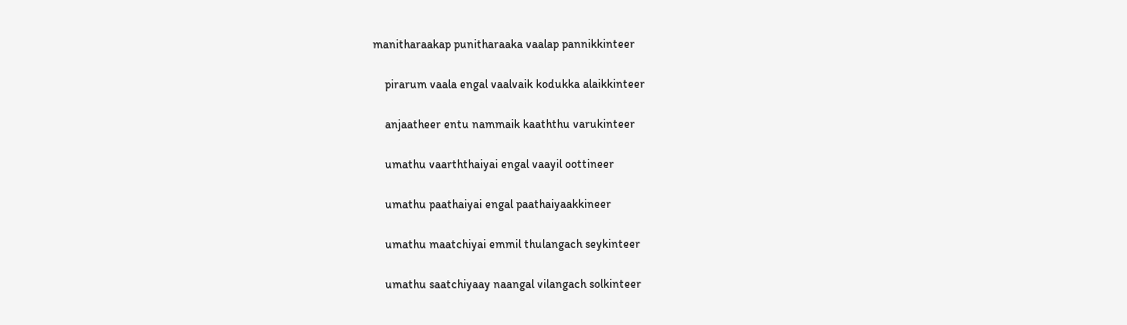manitharaakap punitharaaka vaalap pannikkinteer

    pirarum vaala engal vaalvaik kodukka alaikkinteer

    anjaatheer entu nammaik kaaththu varukinteer

    umathu vaarththaiyai engal vaayil oottineer

    umathu paathaiyai engal paathaiyaakkineer

    umathu maatchiyai emmil thulangach seykinteer

    umathu saatchiyaay naangal vilangach solkinteer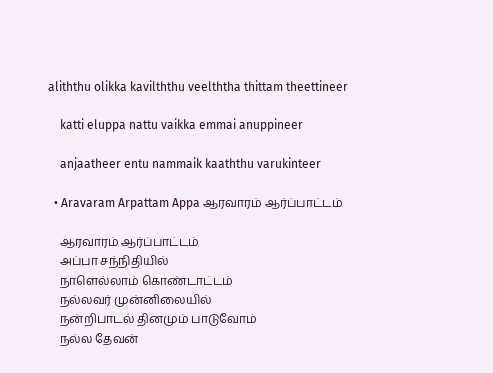aliththu olikka kavilththu veelththa thittam theettineer

    katti eluppa nattu vaikka emmai anuppineer

    anjaatheer entu nammaik kaaththu varukinteer

  • Aravaram Arpattam Appa ஆரவாரம் ஆர்ப்பாட்டம்

    ஆரவாரம் ஆர்ப்பாட்டம்
    அப்பா சந்நிதியில்
    நாளெல்லாம் கொண்டாட்டம்
    நல்லவர் முன்னிலையில்
    நன்றிபாடல் தினமும் பாடுவோம்
    நல்ல தேவன்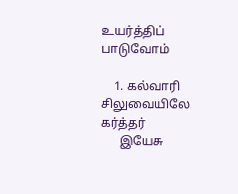உயர்த்திப் பாடுவோம்

    1. கல்வாரி சிலுவையிலே கர்த்தர்
      இயேசு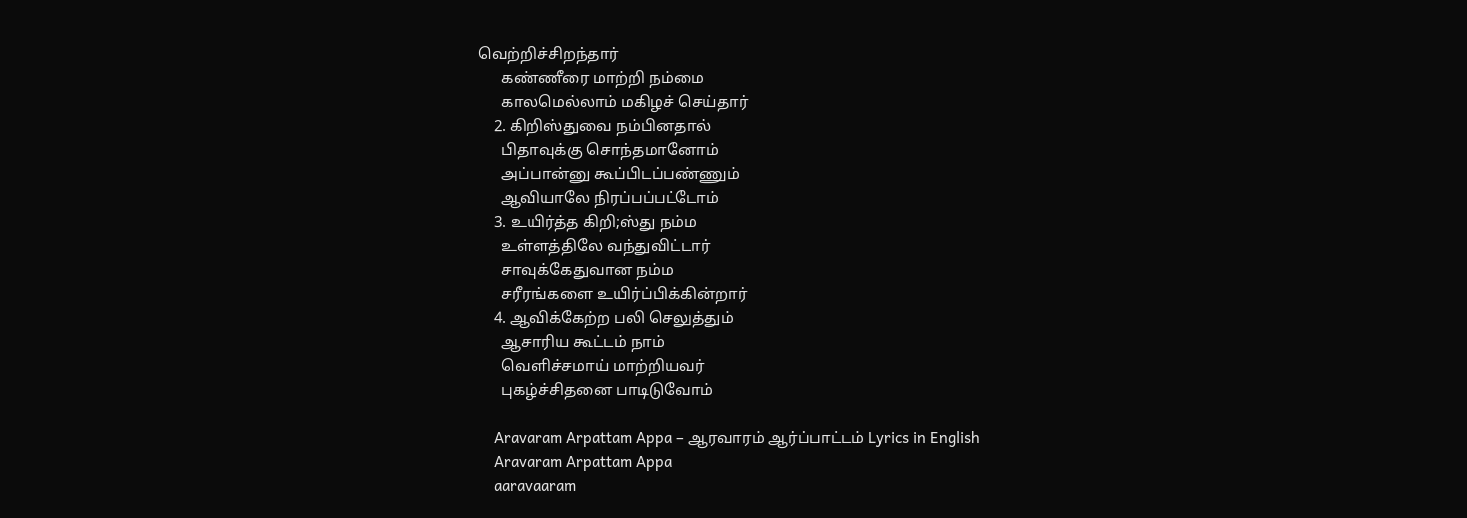வெற்றிச்சிறந்தார்
      கண்ணீரை மாற்றி நம்மை
      காலமெல்லாம் மகிழச் செய்தார்
    2. கிறிஸ்துவை நம்பினதால்
      பிதாவுக்கு சொந்தமானோம்
      அப்பான்னு கூப்பிடப்பண்ணும்
      ஆவியாலே நிரப்பப்பட்டோம்
    3. உயிர்த்த கிறி;ஸ்து நம்ம
      உள்ளத்திலே வந்துவிட்டார்
      சாவுக்கேதுவான நம்ம
      சரீரங்களை உயிர்ப்பிக்கின்றார்
    4. ஆவிக்கேற்ற பலி செலுத்தும்
      ஆசாரிய கூட்டம் நாம்
      வெளிச்சமாய் மாற்றியவர்
      புகழ்ச்சிதனை பாடிடுவோம்

    Aravaram Arpattam Appa – ஆரவாரம் ஆர்ப்பாட்டம் Lyrics in English
    Aravaram Arpattam Appa
    aaravaaram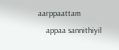aarppaattam
    appaa sannithiyil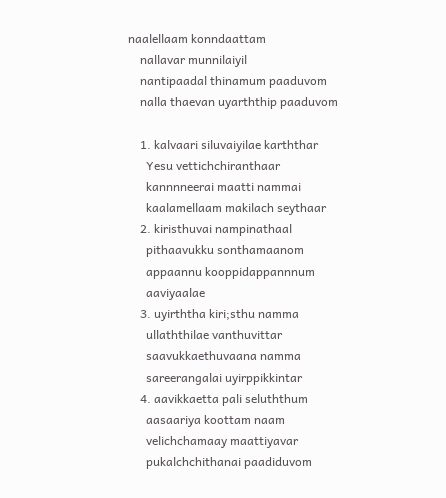naalellaam konndaattam
    nallavar munnilaiyil
    nantipaadal thinamum paaduvom
    nalla thaevan uyarththip paaduvom

    1. kalvaari siluvaiyilae karththar
      Yesu vettichchiranthaar
      kannnneerai maatti nammai
      kaalamellaam makilach seythaar
    2. kiristhuvai nampinathaal
      pithaavukku sonthamaanom
      appaannu kooppidappannnum
      aaviyaalae
    3. uyirththa kiri;sthu namma
      ullaththilae vanthuvittar
      saavukkaethuvaana namma
      sareerangalai uyirppikkintar
    4. aavikkaetta pali seluththum
      aasaariya koottam naam
      velichchamaay maattiyavar
      pukalchchithanai paadiduvom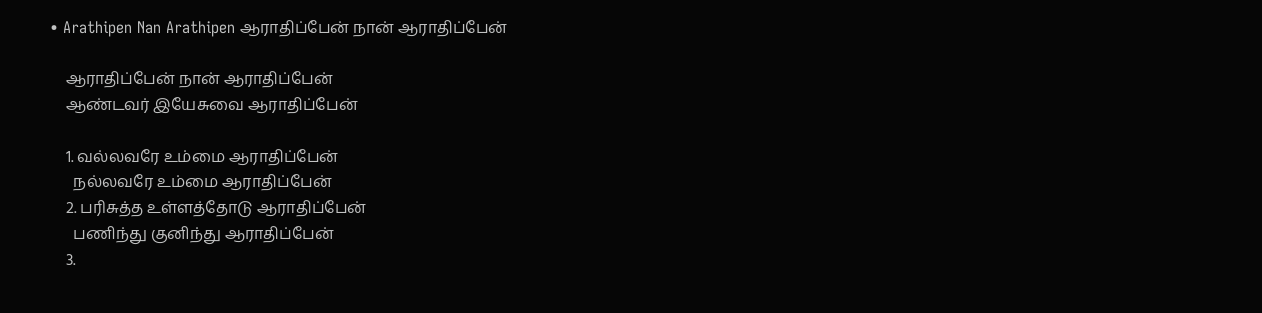• Arathipen Nan Arathipen ஆராதிப்பேன் நான் ஆராதிப்பேன்

    ஆராதிப்பேன் நான் ஆராதிப்பேன்
    ஆண்டவர் இயேசுவை ஆராதிப்பேன்

    1. வல்லவரே உம்மை ஆராதிப்பேன்
      நல்லவரே உம்மை ஆராதிப்பேன்
    2. பரிசுத்த உள்ளத்தோடு ஆராதிப்பேன்
      பணிந்து குனிந்து ஆராதிப்பேன்
    3.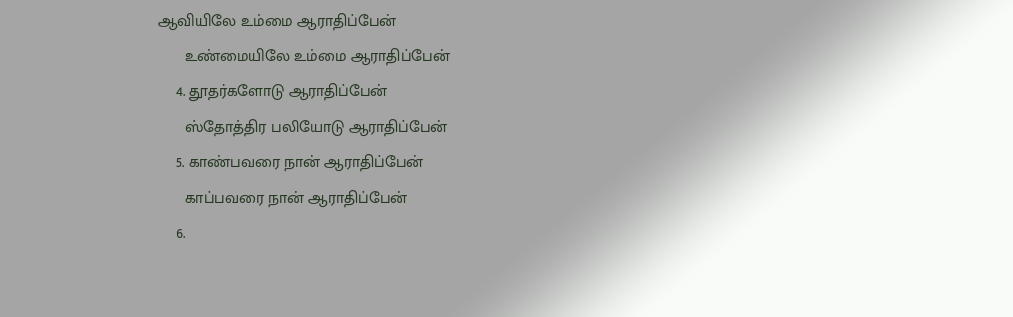ஆவியிலே உம்மை ஆராதிப்பேன்
      உண்மையிலே உம்மை ஆராதிப்பேன்
    4. தூதர்களோடு ஆராதிப்பேன்
      ஸ்தோத்திர பலியோடு ஆராதிப்பேன்
    5. காண்பவரை நான் ஆராதிப்பேன்
      காப்பவரை நான் ஆராதிப்பேன்
    6.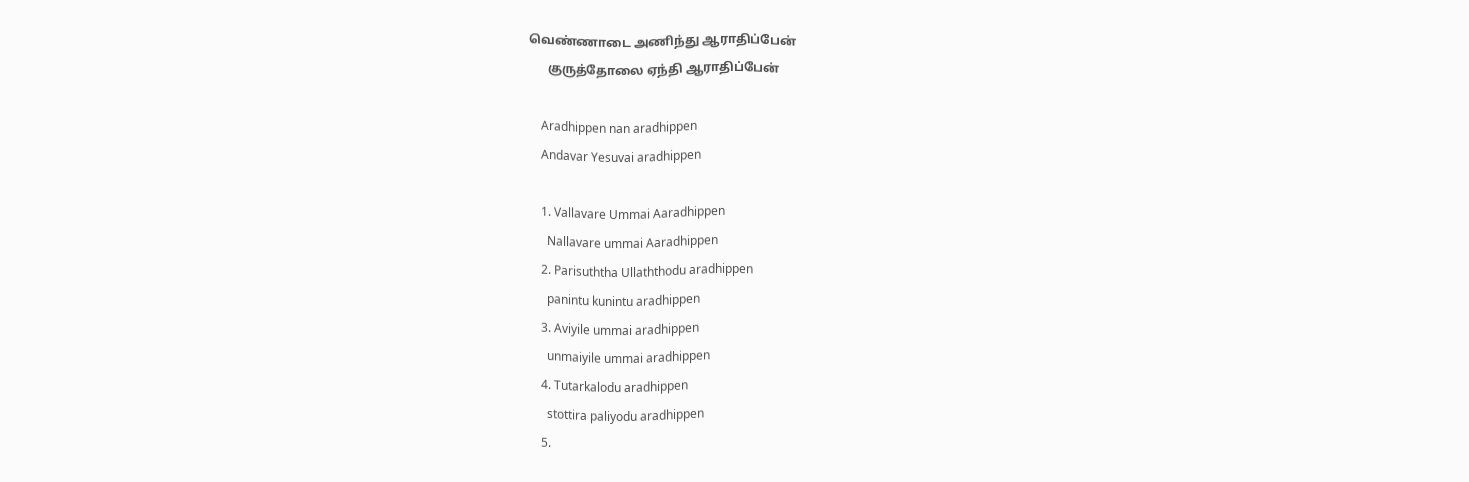வெண்ணாடை அணிந்து ஆராதிப்பேன்
      குருத்தோலை ஏந்தி ஆராதிப்பேன்

    Aradhippen nan aradhippen
    Andavar Yesuvai aradhippen

    1. Vallavare Ummai Aaradhippen
      Nallavare ummai Aaradhippen
    2. Parisuththa Ullaththodu aradhippen
      panintu kunintu aradhippen
    3. Aviyile ummai aradhippen
      unmaiyile ummai aradhippen
    4. Tutarkalodu aradhippen
      stottira paliyodu aradhippen
    5.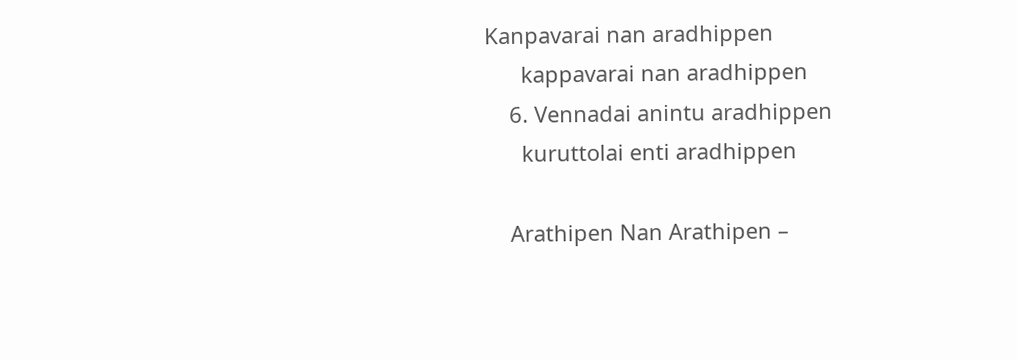Kanpavarai nan aradhippen
      kappavarai nan aradhippen
    6. Vennadai anintu aradhippen
      kuruttolai enti aradhippen

    Arathipen Nan Arathipen –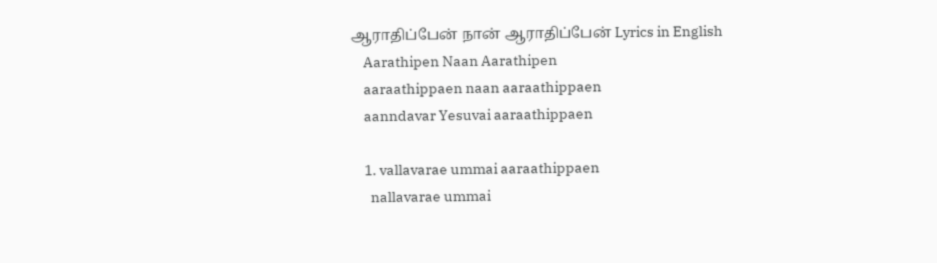ஆராதிப்பேன் நான் ஆராதிப்பேன் Lyrics in English
    Aarathipen Naan Aarathipen
    aaraathippaen naan aaraathippaen
    aanndavar Yesuvai aaraathippaen

    1. vallavarae ummai aaraathippaen
      nallavarae ummai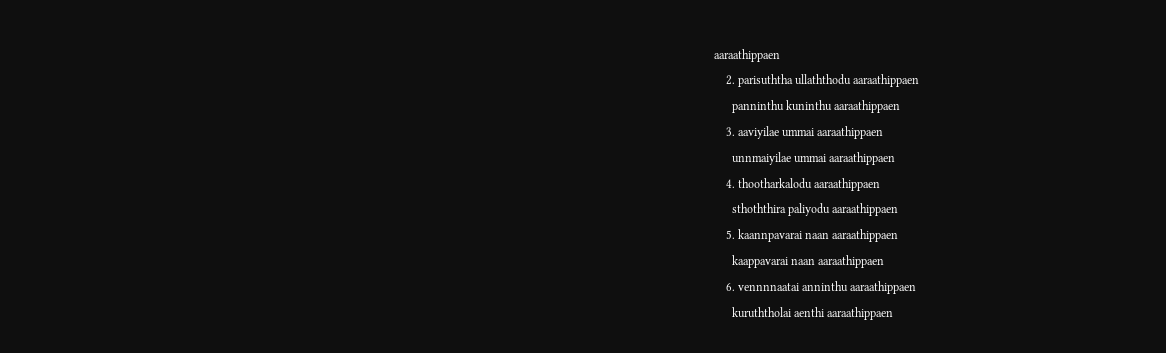aaraathippaen
    2. parisuththa ullaththodu aaraathippaen
      panninthu kuninthu aaraathippaen
    3. aaviyilae ummai aaraathippaen
      unnmaiyilae ummai aaraathippaen
    4. thootharkalodu aaraathippaen
      sthoththira paliyodu aaraathippaen
    5. kaannpavarai naan aaraathippaen
      kaappavarai naan aaraathippaen
    6. vennnnaatai anninthu aaraathippaen
      kuruththolai aenthi aaraathippaen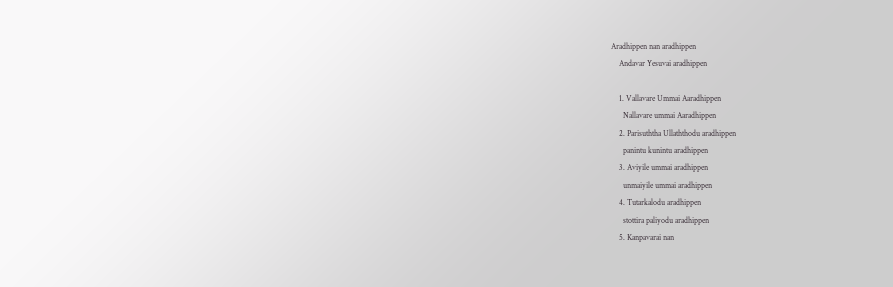Aradhippen nan aradhippen
    Andavar Yesuvai aradhippen

    1. Vallavare Ummai Aaradhippen
      Nallavare ummai Aaradhippen
    2. Parisuththa Ullaththodu aradhippen
      panintu kunintu aradhippen
    3. Aviyile ummai aradhippen
      unmaiyile ummai aradhippen
    4. Tutarkalodu aradhippen
      stottira paliyodu aradhippen
    5. Kanpavarai nan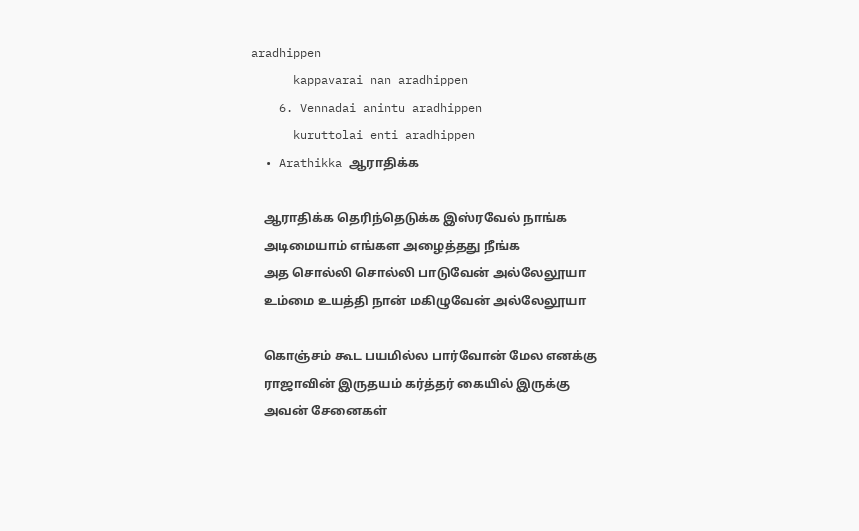aradhippen
      kappavarai nan aradhippen
    6. Vennadai anintu aradhippen
      kuruttolai enti aradhippen
  • Arathikka ஆராதிக்க

    ஆராதிக்க தெரிந்தெடுக்க இஸ்ரவேல் நாங்க
    அடிமையாம் எங்கள அழைத்தது நீங்க
    அத சொல்லி சொல்லி பாடுவேன் அல்லேலூயா
    உம்மை உயத்தி நான் மகிழுவேன் அல்லேலூயா

    கொஞ்சம் கூட பயமில்ல பார்வோன் மேல எனக்கு
    ராஜாவின் இருதயம் கர்த்தர் கையில் இருக்கு
    அவன் சேனைகள்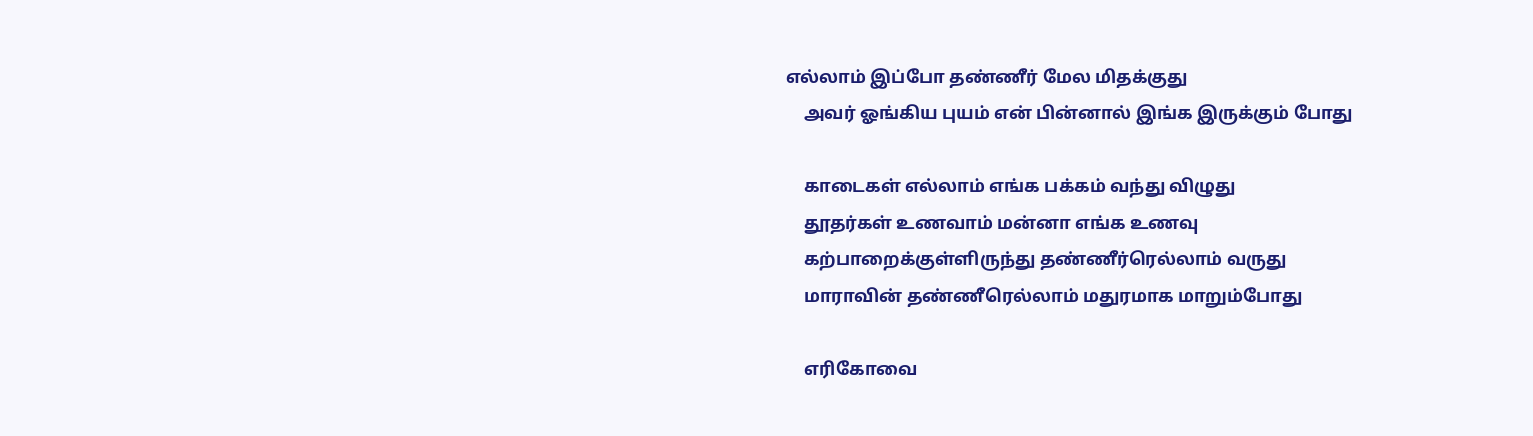எல்லாம் இப்போ தண்ணீர் மேல மிதக்குது
    அவர் ஓங்கிய புயம் என் பின்னால் இங்க இருக்கும் போது

    காடைகள் எல்லாம் எங்க பக்கம் வந்து விழுது
    தூதர்கள் உணவாம் மன்னா எங்க உணவு
    கற்பாறைக்குள்ளிருந்து தண்ணீர்ரெல்லாம் வருது
    மாராவின் தண்ணீரெல்லாம் மதுரமாக மாறும்போது

    எரிகோவை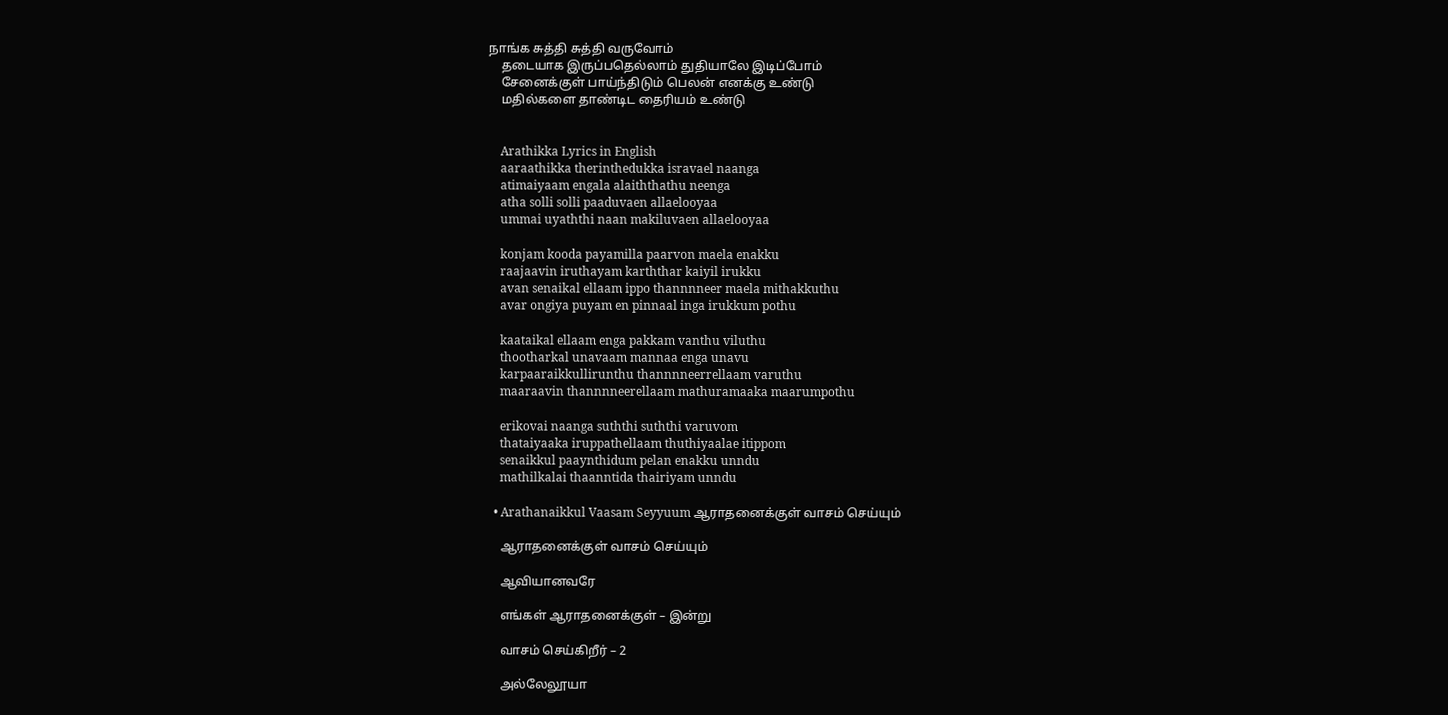நாங்க சுத்தி சுத்தி வருவோம்
    தடையாக இருப்பதெல்லாம் துதியாலே இடிப்போம்
    சேனைக்குள் பாய்ந்திடும் பெலன் எனக்கு உண்டு
    மதில்களை தாண்டிட தைரியம் உண்டு


    Arathikka Lyrics in English
    aaraathikka therinthedukka isravael naanga
    atimaiyaam engala alaiththathu neenga
    atha solli solli paaduvaen allaelooyaa
    ummai uyaththi naan makiluvaen allaelooyaa

    konjam kooda payamilla paarvon maela enakku
    raajaavin iruthayam karththar kaiyil irukku
    avan senaikal ellaam ippo thannnneer maela mithakkuthu
    avar ongiya puyam en pinnaal inga irukkum pothu

    kaataikal ellaam enga pakkam vanthu viluthu
    thootharkal unavaam mannaa enga unavu
    karpaaraikkullirunthu thannnneerrellaam varuthu
    maaraavin thannnneerellaam mathuramaaka maarumpothu

    erikovai naanga suththi suththi varuvom
    thataiyaaka iruppathellaam thuthiyaalae itippom
    senaikkul paaynthidum pelan enakku unndu
    mathilkalai thaanntida thairiyam unndu

  • Arathanaikkul Vaasam Seyyuum ஆராதனைக்குள் வாசம் செய்யும்

    ஆராதனைக்குள் வாசம் செய்யும்

    ஆவியானவரே

    எங்கள் ஆராதனைக்குள் – இன்று

    வாசம் செய்கிறீர் – 2

    அல்லேலூயா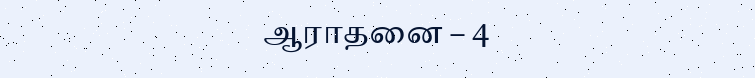ஆராதனை – 4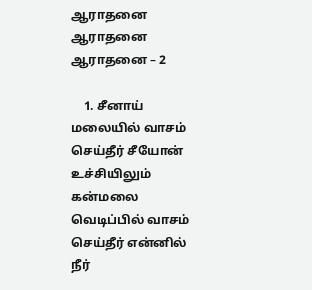ஆராதனை ஆராதனை ஆராதனை – 2

    1. சீனாய் மலையில் வாசம் செய்தீர் சீயோன் உச்சியிலும் கன்மலை வெடிப்பில் வாசம் செய்தீர் என்னில் நீர்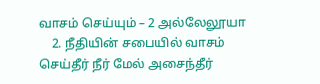வாசம் செய்யும் – 2 அல்லேலூயா
    2. நீதியின் சபையில் வாசம் செய்தீர் நீர் மேல் அசைந்தீர்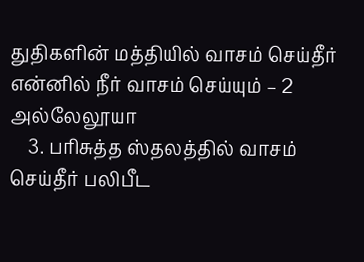துதிகளின் மத்தியில் வாசம் செய்தீர் என்னில் நீர் வாசம் செய்யும் – 2 அல்லேலூயா
    3. பரிசுத்த ஸ்தலத்தில் வாசம் செய்தீர் பலிபீட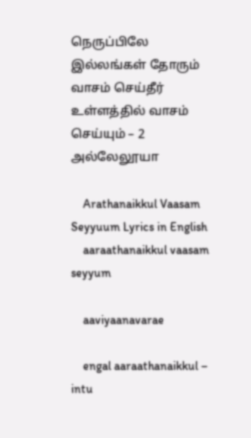நெருப்பிலே இல்லங்கள் தோரும் வாசம் செய்தீர் உள்ளத்தில் வாசம் செய்யும் – 2 அல்லேலூயா

    Arathanaikkul Vaasam Seyyuum Lyrics in English
    aaraathanaikkul vaasam seyyum

    aaviyaanavarae

    engal aaraathanaikkul – intu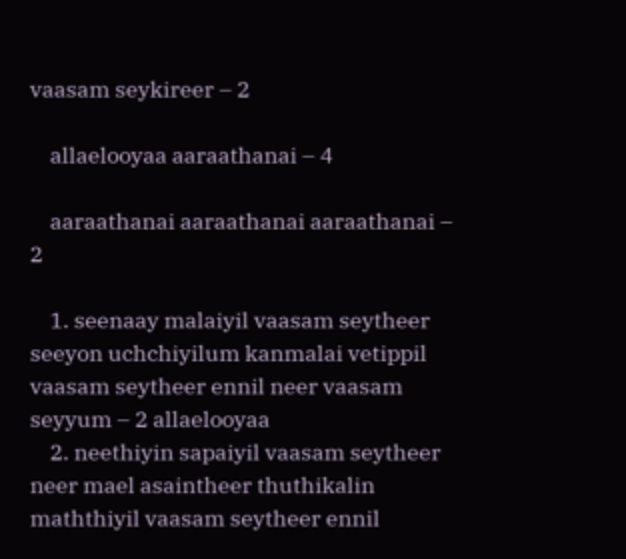vaasam seykireer – 2

    allaelooyaa aaraathanai – 4

    aaraathanai aaraathanai aaraathanai – 2

    1. seenaay malaiyil vaasam seytheer seeyon uchchiyilum kanmalai vetippil vaasam seytheer ennil neer vaasam seyyum – 2 allaelooyaa
    2. neethiyin sapaiyil vaasam seytheer neer mael asaintheer thuthikalin maththiyil vaasam seytheer ennil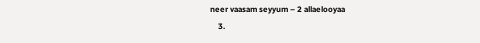neer vaasam seyyum – 2 allaelooyaa
    3.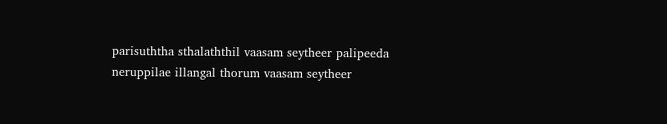parisuththa sthalaththil vaasam seytheer palipeeda neruppilae illangal thorum vaasam seytheer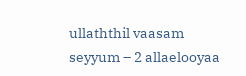ullaththil vaasam seyyum – 2 allaelooyaa